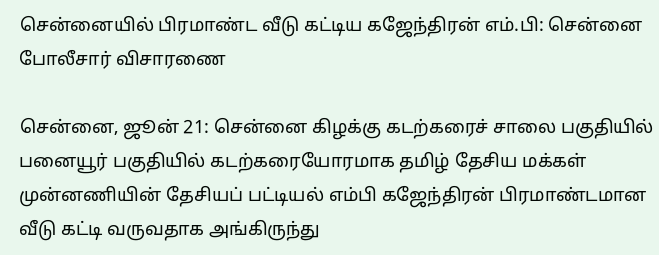சென்னையில் பிரமாண்ட வீடு கட்டிய கஜேந்திரன் எம்.பி: சென்னை போலீசார் விசாரணை

சென்னை, ஜூன் 21: சென்னை கிழக்கு கடற்கரைச் சாலை பகுதியில் பனையூர் பகுதியில் கடற்கரையோரமாக தமிழ் தேசிய மக்கள் முன்னணியின் தேசியப் பட்டியல் எம்பி கஜேந்திரன் பிரமாண்டமான வீடு கட்டி வருவதாக அங்கிருந்து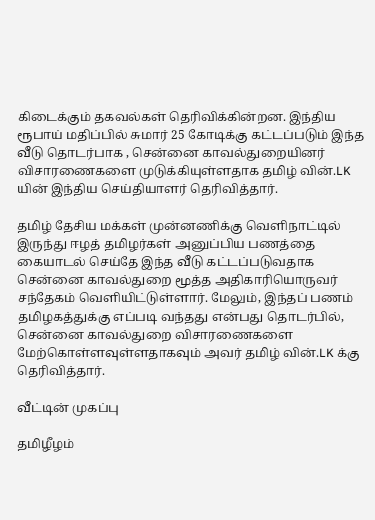கிடைக்கும் தகவல்கள் தெரிவிக்கின்றன. இந்திய ரூபாய் மதிப்பில் சுமார் 25 கோடிக்கு கட்டப்படும் இந்த வீடு தொடர்பாக , சென்னை காவல்துறையினர் விசாரணைகளை முடுக்கியுள்ளதாக தமிழ் வின்.LK யின் இந்திய செய்தியாளர் தெரிவித்தார்.

தமிழ் தேசிய மக்கள் முன்னணிக்கு வெளிநாட்டில் இருந்து ஈழத் தமிழர்கள் அனுப்பிய பணத்தை கையாடல் செய்தே இந்த வீடு கட்டப்படுவதாக சென்னை காவல்துறை மூத்த அதிகாரியொருவர் சந்தேகம் வெளியிட்டுள்ளார். மேலும், இந்தப் பணம் தமிழகத்துக்கு எப்படி வந்தது என்பது தொடர்பில், சென்னை காவல்துறை விசாரணைகளை மேற்கொள்ளவுள்ளதாகவும் அவர் தமிழ் வின்.LK க்கு தெரிவித்தார்.

வீட்டின் முகப்பு

தமிழீழம்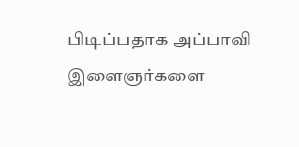பிடிப்பதாக அப்பாவி இளைஞர்களை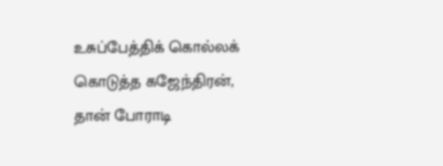உசுப்பேத்திக் கொல்லக் கொடுத்த கஜேந்திரன், தான் போராடி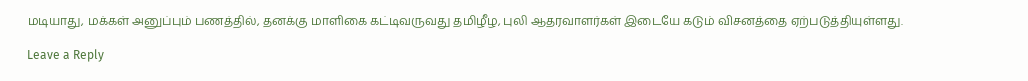மடியாது, மக்கள் அனுப்பும் பணத்தில், தனக்கு மாளிகை கட்டிவருவது தமிழீழ, புலி ஆதரவாளர்கள் இடையே கடும் விசனத்தை ஏற்படுத்தியுள்ளது.

Leave a Reply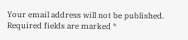Your email address will not be published. Required fields are marked *